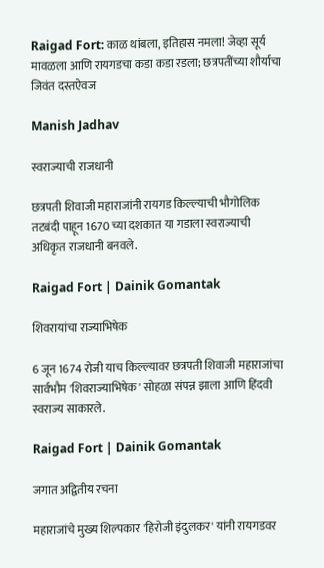Raigad Fort: काळ थांबला, इतिहास नमला! जेव्हा सूर्य मावळला आणि रायगडचा कडा कडा रडला; छत्रपतींच्या शौर्याचा जिवंत दस्तऐवज

Manish Jadhav

स्वराज्याची राजधानी

छत्रपती शिवाजी महाराजांनी रायगड किल्ल्याची भौगोलिक तटबंदी पाहून 1670 च्या दशकात या गडाला स्वराज्याची अधिकृत राजधानी बनवले.

Raigad Fort | Dainik Gomantak

शिवरायांचा राज्याभिषेक

6 जून 1674 रोजी याच किल्ल्यावर छत्रपती शिवाजी महाराजांचा सार्वभौम 'शिवराज्याभिषेक' सोहळा संपन्न झाला आणि हिंदवी स्वराज्य साकारले.

Raigad Fort | Dainik Gomantak

जगात अद्वितीय रचना

महाराजांचे मुख्य शिल्पकार 'हिरोजी इंदुलकर' यांनी रायगडवर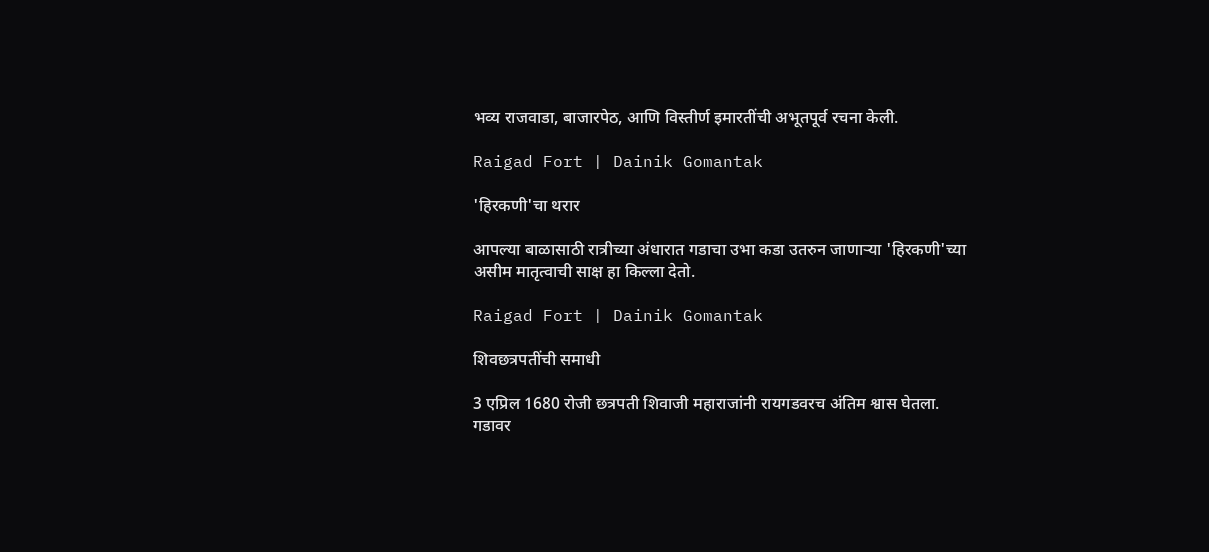भव्य राजवाडा, बाजारपेठ, आणि विस्तीर्ण इमारतींची अभूतपूर्व रचना केली.

Raigad Fort | Dainik Gomantak

'हिरकणी'चा थरार

आपल्या बाळासाठी रात्रीच्या अंधारात गडाचा उभा कडा उतरुन जाणाऱ्या 'हिरकणी'च्या असीम मातृत्वाची साक्ष हा किल्ला देतो.

Raigad Fort | Dainik Gomantak

शिवछत्रपतींची समाधी

3 एप्रिल 1680 रोजी छत्रपती शिवाजी महाराजांनी रायगडवरच अंतिम श्वास घेतला. गडावर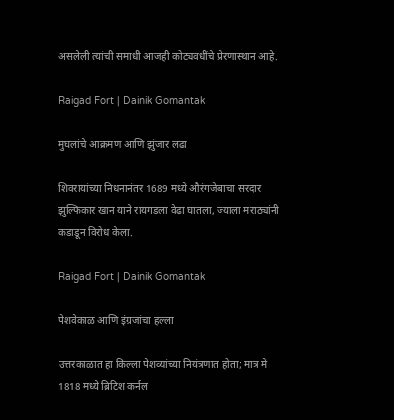असलेली त्यांची समाधी आजही कोट्यवधींचे प्रेरणास्थान आहे.

Raigad Fort | Dainik Gomantak

मुघलांचे आक्रमण आणि झुंजार लढा

शिवरायांच्या निधनानंतर 1689 मध्ये औरंगजेबाचा सरदार झुल्फिकार खान याने रायगडला वेढा घातला, ज्याला मराठ्यांनी कडाडून विरोध केला.

Raigad Fort | Dainik Gomantak

पेशवेकाळ आणि इंग्रजांचा हल्ला

उत्तरकाळात हा किल्ला पेशव्यांच्या नियंत्रणात होता; मात्र मे 1818 मध्ये ब्रिटिश कर्नल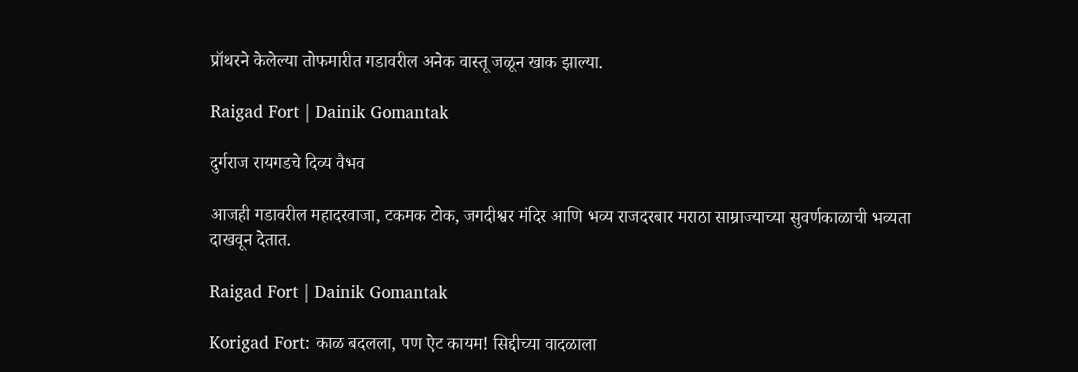प्रॉथरने केलेल्या तोफमारीत गडावरील अनेक वास्तू जळून खाक झाल्या.

Raigad Fort | Dainik Gomantak

दुर्गराज रायगडचे दिव्य वैभव

आजही गडावरील महादरवाजा, टकमक टोक, जगदीश्वर मंदिर आणि भव्य राजदरबार मराठा साम्राज्याच्या सुवर्णकाळाची भव्यता दाखवून देतात.

Raigad Fort | Dainik Gomantak

Korigad Fort: काळ बदलला, पण ऐट कायम! सिद्दीच्या वादळाला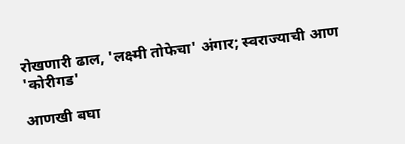रोखणारी ढाल, 'लक्ष्मी तोफेचा' अंगार; स्वराज्याची आण 'कोरीगड'

आणखी बघा